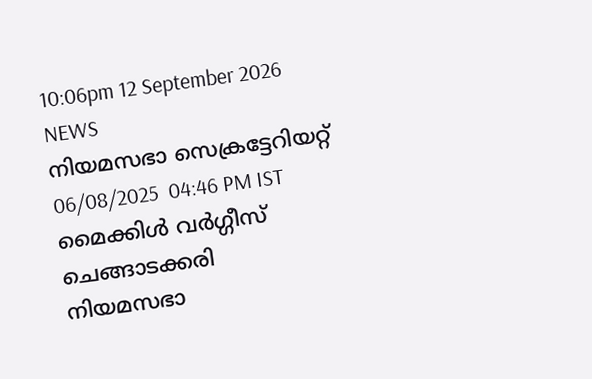10:06pm 12 September 2026
NEWS
നിയമസഭാ സെക്രട്ടേറിയറ്റ്
06/08/2025  04:46 PM IST
മൈക്കിൾ വർഗ്ഗീസ് ചെങ്ങാടക്കരി
നിയമസഭാ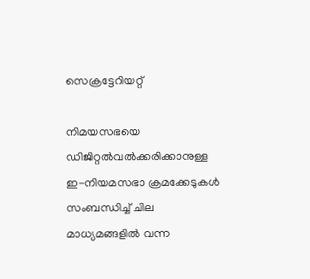സെക്രട്ടേറിയറ്റ്

നിമയസഭയെ ഡിജിറ്റൽവൽക്കരിക്കാനുള്ള ഇ-നിയമസഭാ ക്രമക്കേടുകൾ സംബന്ധിച്ച് ചില മാധ്യമങ്ങളില്‍ വന്ന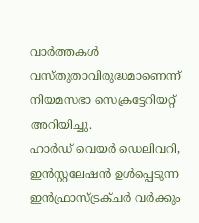വാർത്തകൾ വസ്തുതാവിരുദ്ധമാണെന്ന് നിയമസഭാ സെക്രട്ടേറിയറ്റ് അറിയിച്ചു.
ഹാർഡ് വെയർ ഡെലിവറി, ഇൻസ്റ്റലേഷൻ ഉൾപ്പെടുന്ന ഇൻഫ്രാസ്ട്രക്‌ചർ വർക്കും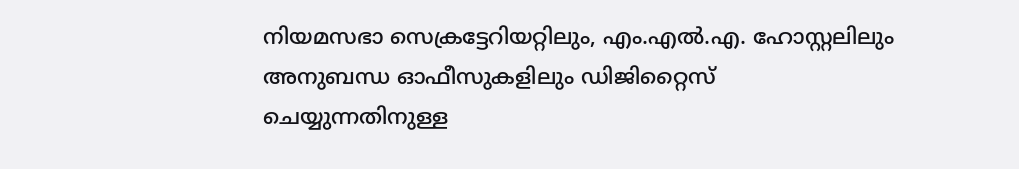നിയമസഭാ സെക്രട്ടേറിയറ്റിലും, എം.എല്‍.എ. ഹോസ്റ്റലിലും അനുബന്ധ ഓഫീസുകളിലും ഡിജിറ്റൈസ് ചെയ്യുന്നതിനുള്ള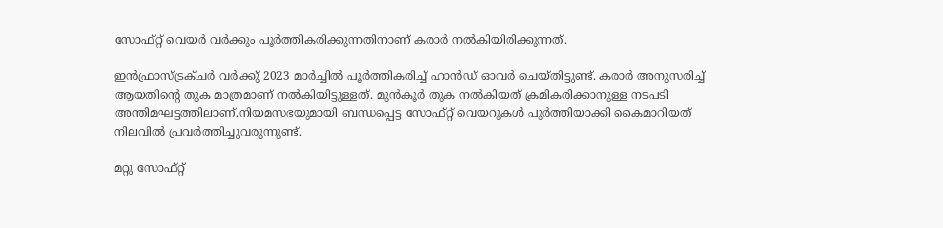സോഫ്റ്റ് വെയർ വർക്കും പൂർത്തികരിക്കുന്നതിനാണ് കരാർ നൽകിയിരിക്കുന്നത്.

ഇൻഫ്രാസ്ട്രക്‌ചർ വർക്കു് 2023 മാർച്ചിൽ പൂർത്തികരിച്ച് ഹാൻഡ് ഓവർ ചെയ്തിട്ടുണ്ട്. കരാർ അനുസരിച്ച് ആയതിന്റെ തുക മാത്രമാണ് നൽകിയിട്ടുള്ളത്. മുൻകൂർ തുക നൽകിയത് ക്രമികരിക്കാനുള്ള നടപടി അന്തിമഘട്ടത്തിലാണ്.നിയമസഭയുമായി ബന്ധപ്പെട്ട സോഫ്റ്റ് വെയറുകൾ പുർത്തിയാക്കി കൈമാറിയത് നിലവിൽ പ്രവർത്തിച്ചുവരുന്നുണ്ട്.

മറ്റു സോഫ്റ്റ്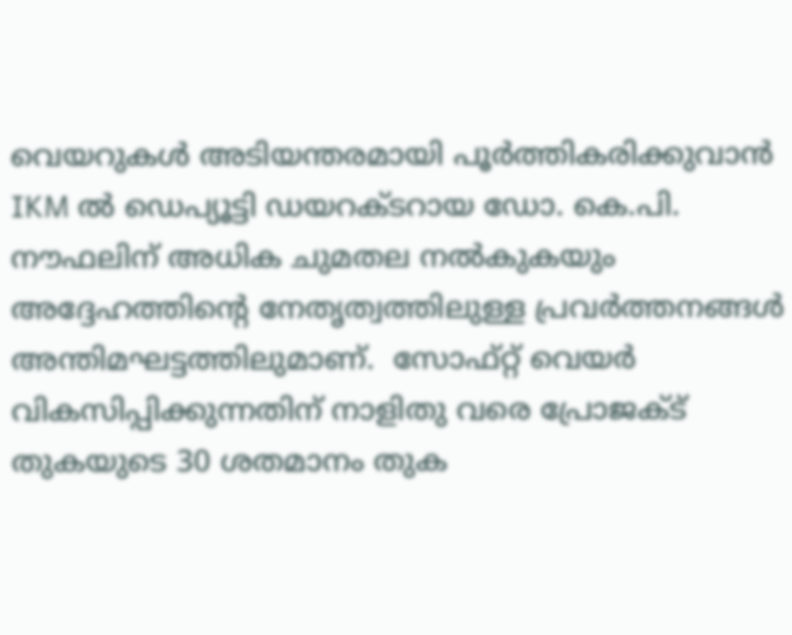വെയറുകൾ അടിയന്തരമായി പൂർത്തികരിക്കുവാൻ IKM ൽ ഡെപ്യൂട്ടി ഡയറക്ടറായ ഡോ. കെ.പി. നൗഫലിന് അധിക ചുമതല നല്‍കുകയും അദ്ദേഹത്തിന്റെ നേതൃത്വത്തിലുള്ള പ്രവര്‍ത്തനങ്ങള്‍ അന്തിമഘട്ടത്തിലുമാണ്.  സോഫ്റ്റ് വെയർ വികസിപ്പിക്കുന്നതിന് നാളിതു വരെ പ്രോജക്ട് തുകയുടെ 30 ശതമാനം തുക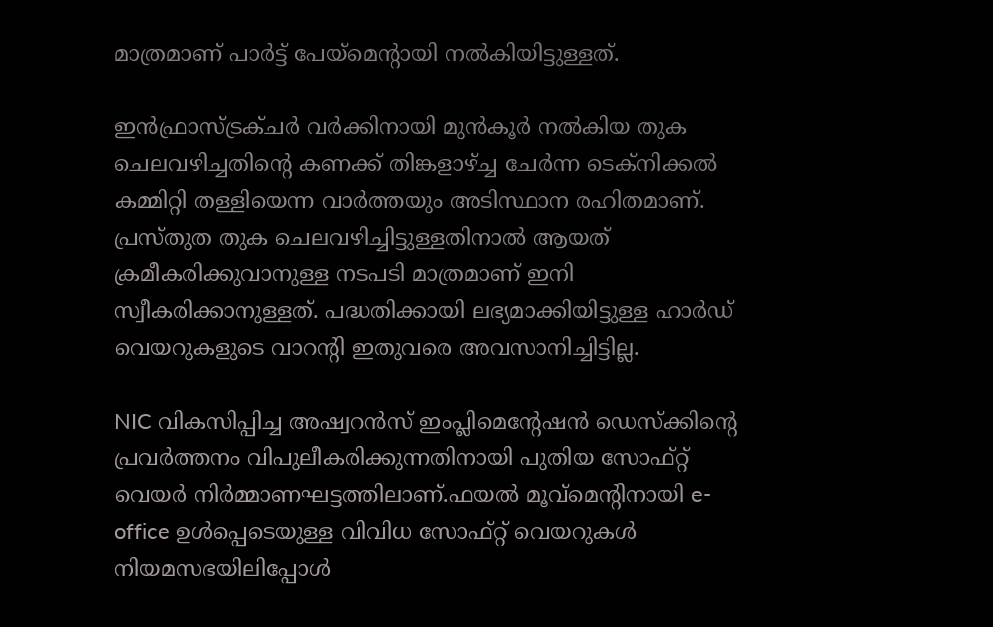മാത്രമാണ് പാർട്ട് പേയ്മെന്റായി നൽകിയിട്ടുള്ളത്.

ഇൻഫ്രാസ്ട്രക്‌ചർ വർക്കിനായി മുൻകൂർ നൽകിയ തുക ചെലവഴിച്ചതിന്റെ കണക്ക് തിങ്കളാഴ്ച്ച ചേർന്ന ടെക്നിക്കൽ കമ്മിറ്റി തള്ളിയെന്ന വാർത്തയും അടിസ്ഥാന രഹിതമാണ്. പ്രസ്തുത തുക ചെലവഴിച്ചിട്ടുള്ളതിനാൽ ആയത് ക്രമീകരിക്കുവാനുള്ള നടപടി മാത്രമാണ് ഇനി സ്വീകരിക്കാനുള്ളത്. പദ്ധതിക്കായി ലഭ്യമാക്കിയിട്ടുള്ള ഹാർഡ് വെയറുകളുടെ വാറന്റി ഇതുവരെ അവസാനിച്ചിട്ടില്ല.

NIC വികസിപ്പിച്ച അഷ്വറന്‍സ് ഇംപ്ലിമെന്റേഷന്‍ ഡെസ്ക്കിന്റെ പ്രവര്‍ത്തനം വിപുലീകരിക്കുന്നതിനായി പുതിയ സോഫ്റ്റ് വെയര്‍ നിര്‍മ്മാണഘട്ടത്തിലാണ്.ഫയൽ മൂവ്മെന്റിനായി e-office ഉൾപ്പെടെയുള്ള വിവിധ സോഫ്റ്റ് വെയറുകൾ നിയമസഭയിലിപ്പോൾ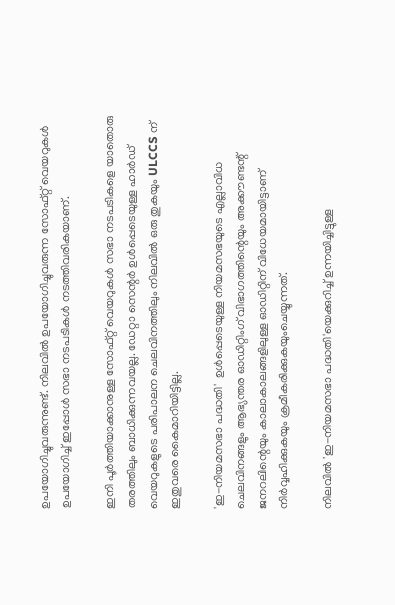ഉപയോഗിച്ചുവരുന്നുണ്ട്. നിലവിൽ ഉപയോഗിച്ചുവരുന്ന സോഫ്റ്റ് വെയറുകൾ ഉപയോഗിച്ച് ഇപ്പോൾ സഭാ നടപടികൾ നടത്തിവരികയാണ്.

ഇനി പൂർത്തിയാക്കാനുള്ള സോഫ്റ്റ് വെയറുകൾ സഭാ നടപടികളെ യാതൊരു തരത്തിലും ബാധിക്കുന്നവയല്ല. ഡേറ്റാ സെന്റർ ഉൾപ്പെടെയുള്ള ഹാർഡ് വെയറുകളുടെ പരിപാലന ചെലവിനത്തിലും നിലവിൽ ഒരു തുകയും ULCCS ന് ഇതുവരെ കൈമാറിയിട്ടില്ല.

'ഇ-നിയമസഭാ പദ്ധതി'  ഉള്‍പ്പെടെയുള്ള നിയമസഭയുടെ എല്ലാവിധ ചെലവിനങ്ങളും ആഭ്യന്തര ഓഡിറ്റിംഗ് വിഭാഗത്തിന്റെയും അക്കൗണ്ടന്റ് ജനറലിന്റെയും കാലാകാലങ്ങളിലുള്ള ഓഡിറ്റിന് വിധേയമായിട്ടാണ് നിര്‍വ്വഹിക്കുകയും ക്രമീകരിക്കുകയുംചെയ്യുന്നത്.

നിലവില്‍ 'ഇ-നിയമസഭാ പദ്ധതി'യെക്കുറിച്ച് ഉന്നയിച്ചിട്ടുള്ള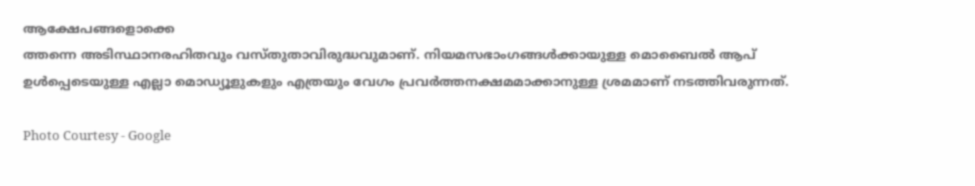ആക്ഷേപങ്ങളൊക്കെ
ത്തന്നെ അടിസ്ഥാനരഹിതവും വസ്തുതാവിരുദ്ധവുമാണ്. നിയമസഭാംഗങ്ങള്‍ക്കായുള്ള മൊബൈല്‍ ആപ് ഉള്‍പ്പെടെയുള്ള എല്ലാ മൊഡ്യൂളുകളും എത്രയും വേഗം പ്രവര്‍ത്തനക്ഷമമാക്കാനുള്ള ശ്രമമാണ് നടത്തിവരുന്നത്.

Photo Courtesy - Google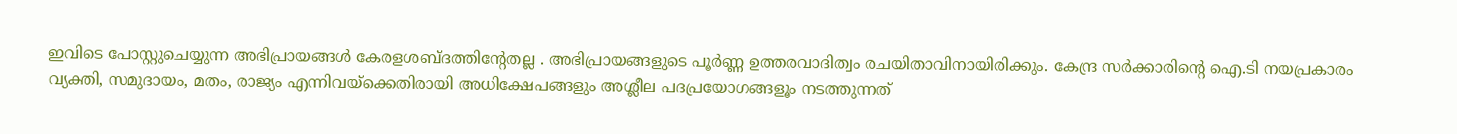ഇവിടെ പോസ്റ്റുചെയ്യുന്ന അഭിപ്രായങ്ങള്‍ കേരളശബ്‌ദത്തിന്റേതല്ല . അഭിപ്രായങ്ങളുടെ പൂര്‍ണ്ണ ഉത്തരവാദിത്വം രചയിതാവിനായിരിക്കും. കേന്ദ്ര സർക്കാരിന്റെ ഐ.ടി നയപ്രകാരം വ്യക്തി, സമുദായം, മതം, രാജ്യം എന്നിവയ്ക്കെതിരായി അധിക്ഷേപങ്ങളും അശ്ലീല പദപ്രയോഗങ്ങളൂം നടത്തുന്നത്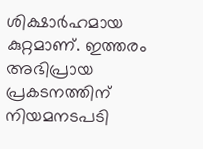ശിക്ഷാര്‍ഹമായ കുറ്റമാണ്. ഇത്തരം അഭിപ്രായ പ്രകടനത്തിന് നിയമനടപടി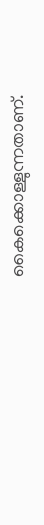കൈക്കൊള്ളുന്നതാണ്.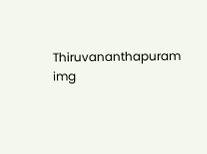Thiruvananthapuram
img